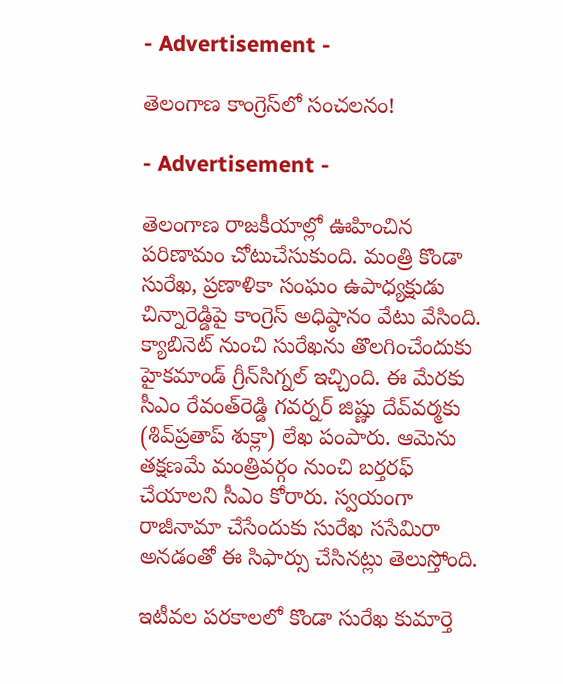- Advertisement -

తెలంగాణ కాంగ్రెస్‌లో సంచలనం!

- Advertisement -

తెలంగాణ రాజకీయాల్లో ఊహించిన పరిణామం చోటుచేసుకుంది. మంత్రి కొండా సురేఖ, ప్రణాళికా సంఘం ఉపాధ్యక్షుడు చిన్నారెడ్డిపై కాంగ్రెస్‌ అధిష్ఠానం వేటు వేసింది. క్యాబినెట్ నుంచి సురేఖను తొలగించేందుకు హైకమాండ్ గ్రీన్‌సిగ్నల్ ఇచ్చింది. ఈ మేరకు సీఎం రేవంత్‌రెడ్డి గవర్నర్ జిష్ణు దేవ్‌వర్మకు (శివ్‌ప్రతాప్‌ శుక్లా) లేఖ పంపారు. ఆమెను తక్షణమే మంత్రివర్గం నుంచి బర్తరఫ్‌ చేయాలని సీఎం కోరారు. స్వయంగా రాజీనామా చేసేందుకు సురేఖ ససేమిరా అనడంతో ఈ సిఫార్సు చేసినట్లు తెలుస్తోంది.

ఇటీవల పరకాలలో కొండా సురేఖ కుమార్తె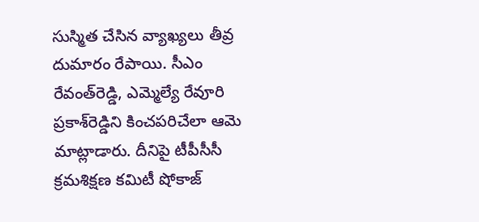సుస్మిత చేసిన వ్యాఖ్యలు తీవ్ర దుమారం రేపాయి. సీఎం రేవంత్‌రెడ్డి, ఎమ్మెల్యే రేవూరి ప్రకాశ్‌రెడ్డిని కించపరిచేలా ఆమె మాట్లాడారు. దీనిపై టీపీసీసీ క్రమశిక్షణ కమిటీ షోకాజ్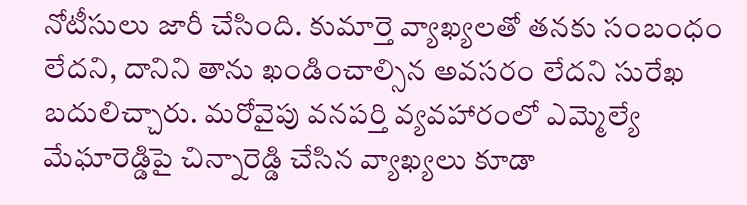నోటీసులు జారీ చేసింది. కుమార్తె వ్యాఖ్యలతో తనకు సంబంధం లేదని, దానిని తాను ఖండించాల్సిన అవసరం లేదని సురేఖ బదులిచ్చారు. మరోవైపు వనపర్తి వ్యవహారంలో ఎమ్మెల్యే మేఘారెడ్డిపై చిన్నారెడ్డి చేసిన వ్యాఖ్యలు కూడా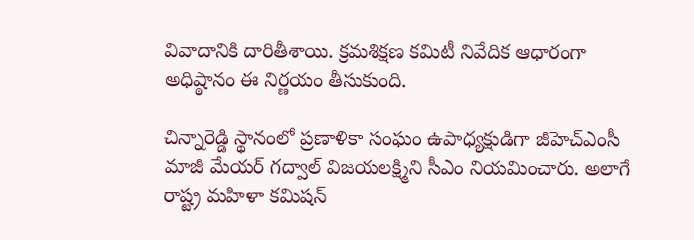వివాదానికి దారితీశాయి. క్రమశిక్షణ కమిటీ నివేదిక ఆధారంగా అధిష్ఠానం ఈ నిర్ణయం తీసుకుంది.

చిన్నారెడ్డి స్థానంలో ప్రణాళికా సంఘం ఉపాధ్యక్షుడిగా జీహెచ్‌ఎంసీ మాజీ మేయర్ గద్వాల్‌ విజయలక్ష్మిని సీఎం నియమించారు. అలాగే రాష్ట్ర మహిళా కమిషన్‌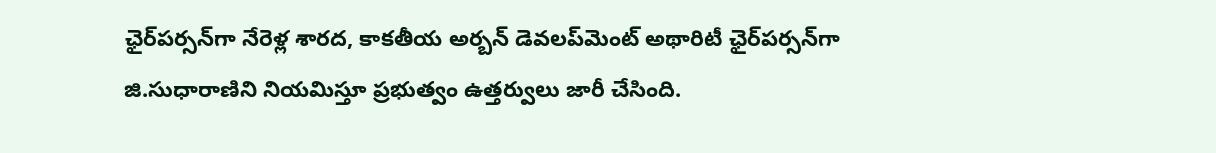ఛైర్‌పర్సన్‌గా నేరెళ్ల శారద, కాకతీయ అర్బన్‌ డెవలప్‌మెంట్‌ అథారిటీ ఛైర్‌పర్సన్‌గా జి.సుధారాణిని నియమిస్తూ ప్రభుత్వం ఉత్తర్వులు జారీ చేసింది.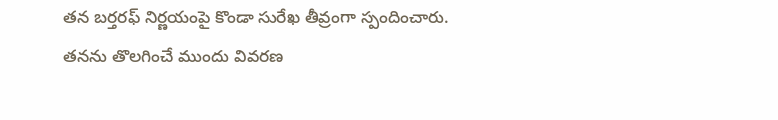తన బర్తరఫ్ నిర్ణయంపై కొండా సురేఖ తీవ్రంగా స్పందించారు. తనను తొలగించే ముందు వివరణ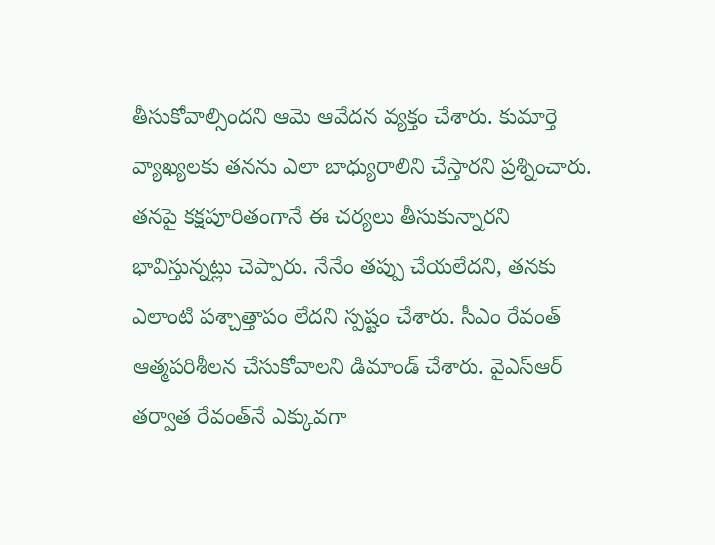తీసుకోవాల్సిందని ఆమె ఆవేదన వ్యక్తం చేశారు. కుమార్తె వ్యాఖ్యలకు తనను ఎలా బాధ్యురాలిని చేస్తారని ప్రశ్నించారు. తనపై కక్షపూరితంగానే ఈ చర్యలు తీసుకున్నారని భావిస్తున్నట్లు చెప్పారు. నేనేం తప్పు చేయలేదని, తనకు ఎలాంటి పశ్చాత్తాపం లేదని స్పష్టం చేశారు. సీఎం రేవంత్ ఆత్మపరిశీలన చేసుకోవాలని డిమాండ్ చేశారు. వైఎస్‌ఆర్‌ తర్వాత రేవంత్‌నే ఎక్కువగా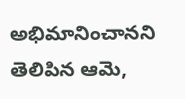అభిమానించానని తెలిపిన ఆమె,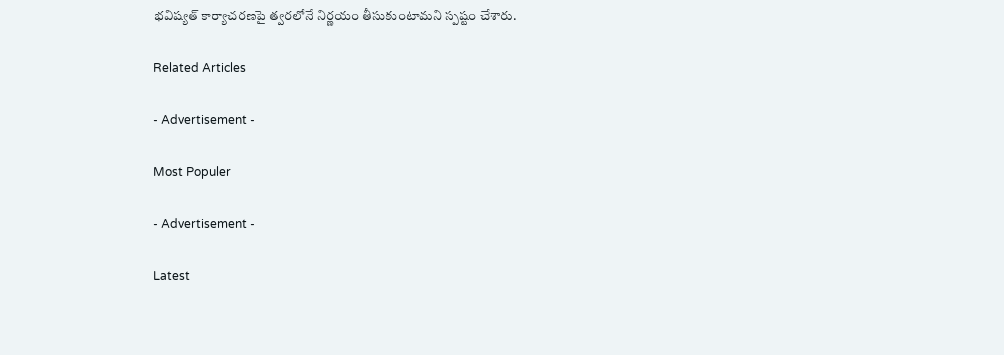భవిష్యత్ కార్యాచరణపై త్వరలోనే నిర్ణయం తీసుకుంటామని స్పష్టం చేశారు.

Related Articles

- Advertisement -

Most Populer

- Advertisement -

Latest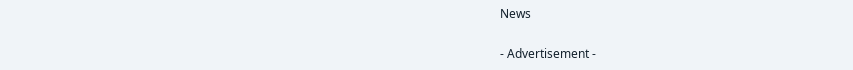News

- Advertisement -